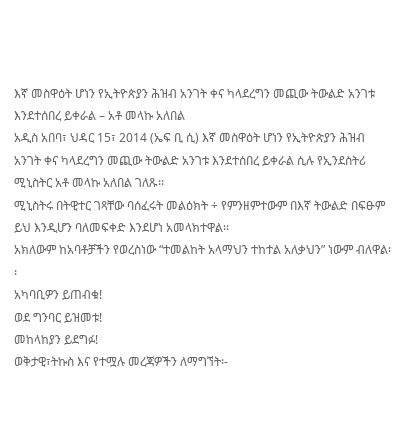እኛ መስዋዕት ሆነን የኢትዮጵያን ሕዝብ አንገት ቀና ካላደረግን መጪው ትውልድ አንገቱ እንደተሰበረ ይቀራል – አቶ መላኩ አለበል
አዲስ አበባ፣ ህዳር 15፣ 2014 (ኤፍ ቢ ሲ) እኛ መስዋዕት ሆነን የኢትዮጵያን ሕዝብ አንገት ቀና ካላደረግን መጪው ትውልድ አንገቱ እንደተሰበረ ይቀራል ሲሉ የኢንደስትሪ ሚኒስትር አቶ መላኩ አለበል ገለጹ፡፡
ሚኒስትሩ በትዊተር ገጻቸው ባሰፈሩት መልዕክት ÷ የምንዘምተውም በእኛ ትውልድ በፍፁም ይህ እንዲሆን ባለመፍቀድ እንደሆነ አመላክተዋል፡፡
አክለውም ከአባቶቻችን የወረስነው “ተመልከት አላማህን ተከተል አለቃህን” ነውም ብለዋል፡፡
አካባቢዎን ይጠብቁ!
ወደ ግንባር ይዝመቱ!
መከላከያን ይደግፉ!
ወቅታዊ፣ትኩስ እና የተሟሉ መረጃዎችን ለማግኘት፡-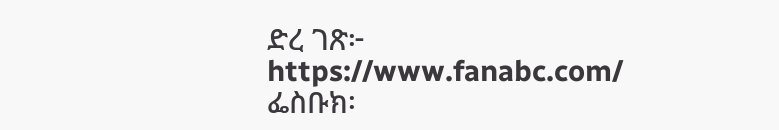ድረ ገጽ፦ https://www.fanabc.com/
ፌስቡክ፡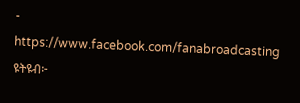- https://www.facebook.com/fanabroadcasting
ዩትዩብ፦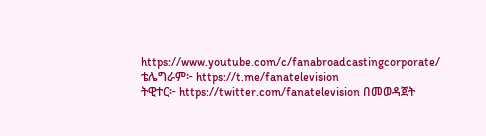https://www.youtube.com/c/fanabroadcastingcorporate/
ቴሌግራም፦ https://t.me/fanatelevision
ትዊተር፦ https://twitter.com/fanatelevision በመወዳጀት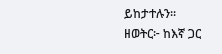ይከታተሉን፡፡
ዘወትር፦ ከእኛ ጋር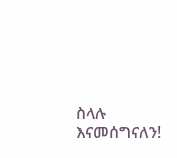ስላሉ እናመሰግናለን!